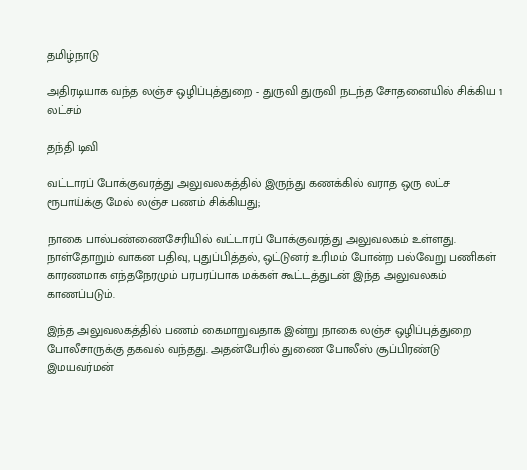தமிழ்நாடு

அதிரடியாக வந்த லஞ்ச ஒழிப்புத்துறை - துருவி துருவி நடந்த சோதனையில் சிக்கிய 1 லட்சம்

தந்தி டிவி

வட்டாரப் போக்குவரத்து அலுவலகத்தில் இருந்து கணக்கில் வராத ஒரு லட்ச ரூபாய்க்கு மேல் லஞ்ச பணம் சிக்கியது;

நாகை பால்பண்ணைசேரியில் வட்டாரப் போக்குவரத்து அலுவலகம் உள்ளது. நாள்தோறும் வாகன பதிவு, புதுப்பித்தல், ஒட்டுனர் உரிமம் போன்ற பல்வேறு பணிகள் காரணமாக எந்தநேரமும் பரபரப்பாக மக்கள் கூட்டத்துடன் இந்த அலுவலகம் காணப்படும்.

இந்த அலுவலகத்தில் பணம் கைமாறுவதாக இன்று நாகை லஞ்ச ஒழிப்புத்துறை போலீசாருக்கு தகவல் வந்தது. அதன்பேரில் துணை போலீஸ் சூப்பிரண்டு இமயவர்மன்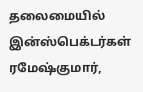தலைமையில் இன்ஸ்பெக்டர்கள் ரமேஷ்குமார்,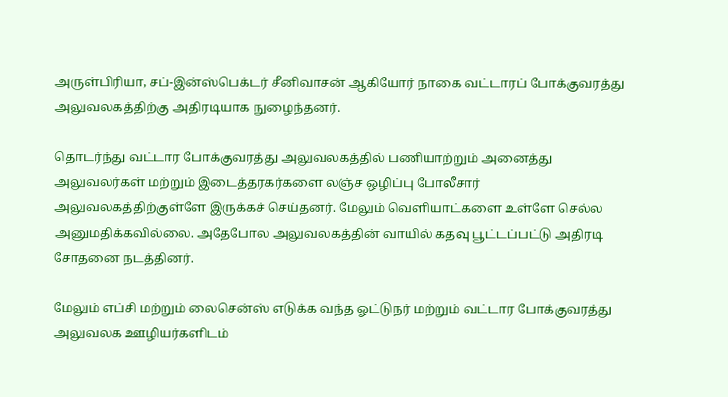அருள்பிரியா, சப்-இன்ஸ்பெக்டர் சீனிவாசன் ஆகியோர் நாகை வட்டாரப் போக்குவரத்து அலுவலகத்திற்கு அதிரடியாக நுழைந்தனர்.

தொடர்ந்து வட்டார போக்குவரத்து அலுவலகத்தில் பணியாற்றும் அனைத்து அலுவலர்கள் மற்றும் இடைத்தரகர்களை லஞ்ச ஒழிப்பு போலீசார் அலுவலகத்திற்குள்ளே இருக்கச் செய்தனர். மேலும் வெளியாட்களை உள்ளே செல்ல அனுமதிக்கவில்லை. அதேபோல அலுவலகத்தின் வாயில் கதவு பூட்டப்பட்டு அதிரடி சோதனை நடத்தினர்.

மேலும் எப்சி மற்றும் லைசென்ஸ் எடுக்க வந்த ஓட்டுநர் மற்றும் வட்டார போக்குவரத்து அலுவலக ஊழியர்களிடம்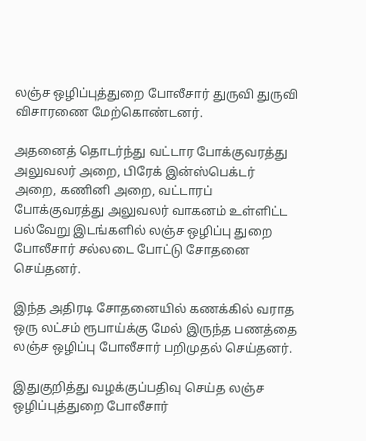லஞ்ச ஒழிப்புத்துறை போலீசார் துருவி துருவி விசாரணை மேற்கொண்டனர்.

அதனைத் தொடர்ந்து வட்டார போக்குவரத்து அலுவலர் அறை, பிரேக் இன்ஸ்பெக்டர் அறை, கணினி அறை, வட்டாரப் போக்குவரத்து அலுவலர் வாகனம் உள்ளிட்ட பல்வேறு இடங்களில் லஞ்ச ஒழிப்பு துறை போலீசார் சல்லடை போட்டு சோதனை செய்தனர்.

இந்த அதிரடி சோதனையில் கணக்கில் வராத ஒரு லட்சம் ரூபாய்க்கு மேல் இருந்த பணத்தை லஞ்ச ஒழிப்பு போலீசார் பறிமுதல் செய்தனர்.

இதுகுறித்து வழக்குப்பதிவு செய்த லஞ்ச ஒழிப்புத்துறை போலீசார்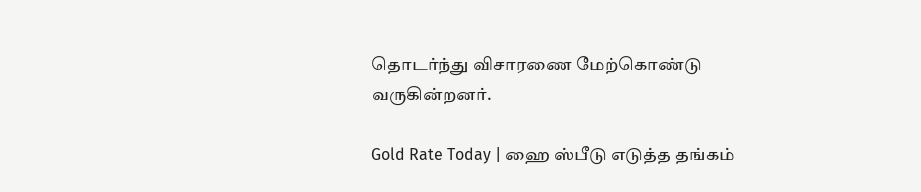தொடர்ந்து விசாரணை மேற்கொண்டு வருகின்றனர்.

Gold Rate Today | ஹை ஸ்பீடு எடுத்த தங்கம்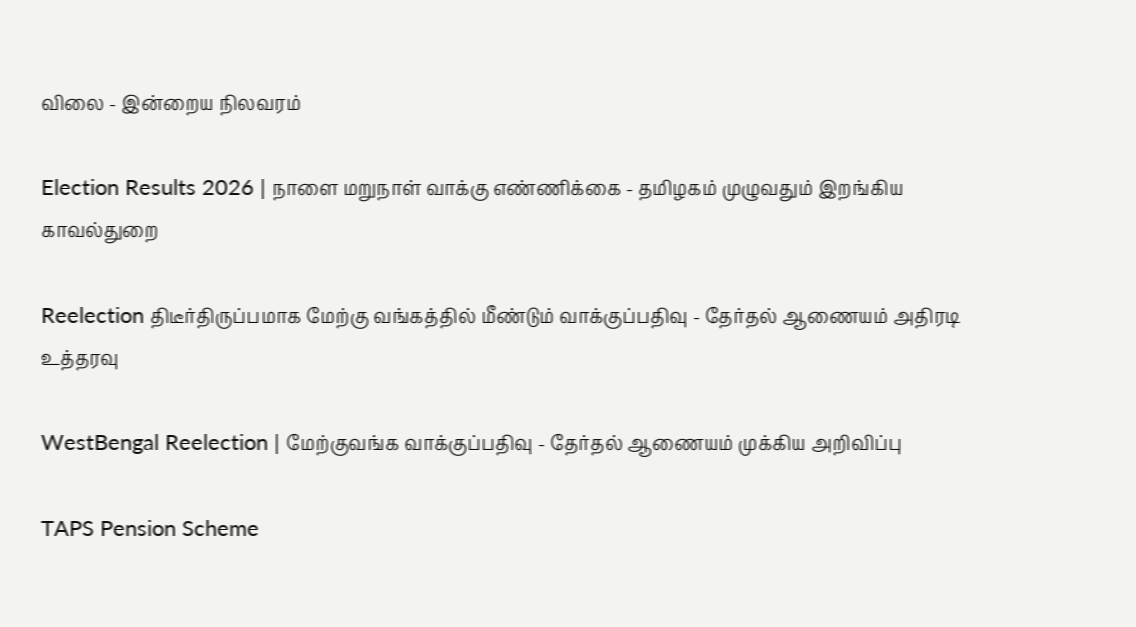விலை - இன்றைய நிலவரம்

Election Results 2026 | நாளை மறுநாள் வாக்கு எண்ணிக்கை - தமிழகம் முழுவதும் இறங்கிய காவல்துறை

Reelection திடீர்திருப்பமாக மேற்கு வங்கத்தில் மீண்டும் வாக்குப்பதிவு - தேர்தல் ஆணையம் அதிரடி உத்தரவு

WestBengal Reelection | மேற்குவங்க வாக்குப்பதிவு - தேர்தல் ஆணையம் முக்கிய அறிவிப்பு

TAPS Pension Scheme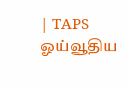| TAPS ஓய்வூதிய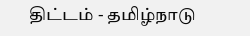திட்டம் - தமிழ்நாடு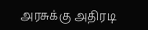அரசுக்கு அதிரடி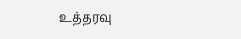உத்தரவு